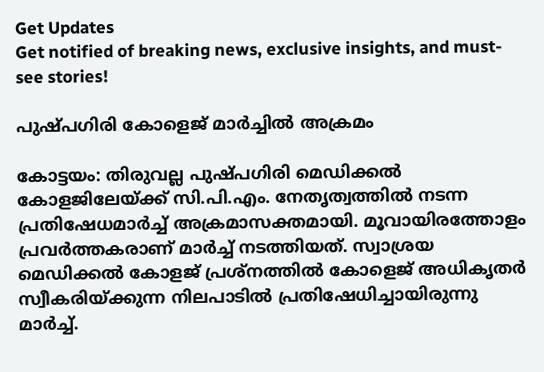Get Updates
Get notified of breaking news, exclusive insights, and must-see stories!

പുഷ്പഗിരി കോളെജ് മാര്‍ച്ചില്‍ അക്രമം

കോട്ടയം: തിരുവല്ല പുഷ്പഗിരി മെഡിക്കല്‍ കോളജിലേയ്ക്ക് സി.പി.എം. നേതൃത്വത്തില്‍ നടന്ന പ്രതിഷേധമാര്‍ച്ച് അക്രമാസക്തമായി. മൂവായിരത്തോളം പ്രവര്‍ത്തകരാണ് മാര്‍ച്ച് നടത്തിയത്. സ്വാശ്രയ മെഡിക്കല്‍ കോളജ് പ്രശ്നത്തില്‍ കോളെജ് അധികൃതര്‍ സ്വീകരിയ്ക്കുന്ന നിലപാടില്‍ പ്രതിഷേധിച്ചായിരുന്നു മാര്‍ച്ച്.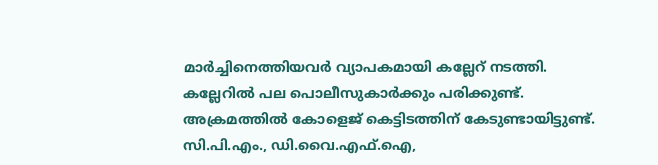മാര്‍ച്ചിനെത്തിയവര്‍ വ്യാപകമായി കല്ലേറ് നടത്തി. കല്ലേറില്‍ പല പൊലീസുകാര്‍ക്കും പരിക്കുണ്ട്. അക്രമത്തില്‍ കോളെജ് കെട്ടിടത്തിന് കേടുണ്ടായിട്ടുണ്ട്. സി.പി.എം., ഡി.വൈ.എഫ്.ഐ,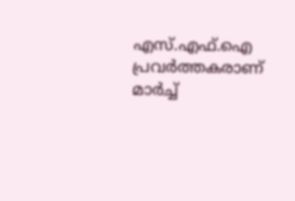എസ്.എഫ്.ഐ പ്രവര്‍ത്തകരാണ് മാര്‍ച്ച്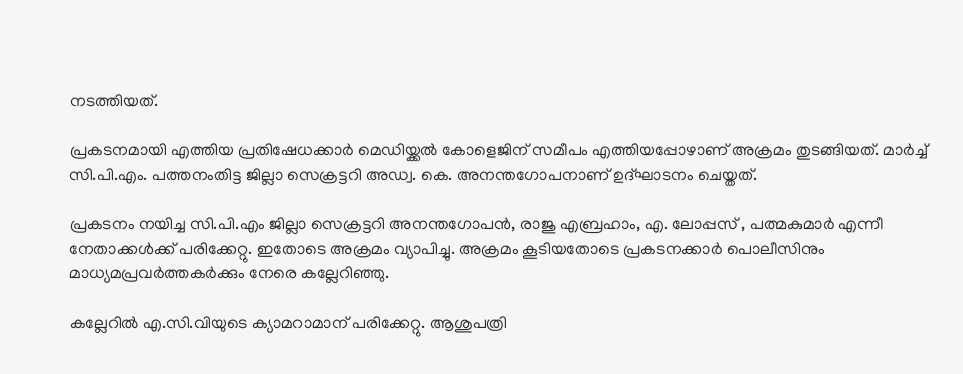നടത്തിയത്.

പ്രകടനമായി എത്തിയ പ്രതിഷേധക്കാര്‍ മെഡിയ്ക്കല്‍ കോളെജിന് സമീപം എത്തിയപ്പോഴാണ് അക്രമം തുടങ്ങിയത്. മാര്‍ച്ച് സി.പി.എം. പത്തനംതിട്ട ജില്ലാ സെക്രട്ടറി അഡ്വ. കെ. അനന്തഗോപനാണ് ഉദ്ഘാടനം ചെയ്തത്.

പ്രകടനം നയിച്ച സി.പി.എം ജില്ലാ സെക്രട്ടറി അനന്തഗോപന്‍, രാജു എബ്രഹാം, എ. ലോപ്പസ് , പത്മകുമാര്‍ എന്നീ നേതാക്കള്‍ക്ക് പരിക്കേറ്റു. ഇതോടെ അക്രമം വ്യാപിച്ചു. അക്രമം കൂടിയതോടെ പ്രകടനക്കാര്‍ പൊലീസിനും മാധ്യമപ്രവര്‍ത്തകര്‍ക്കും നേരെ കല്ലേറിഞ്ഞു.

കല്ലേറില്‍ എ.സി.വിയുടെ ക്യാമറാമാന് പരിക്കേറ്റു. ആശുപത്രി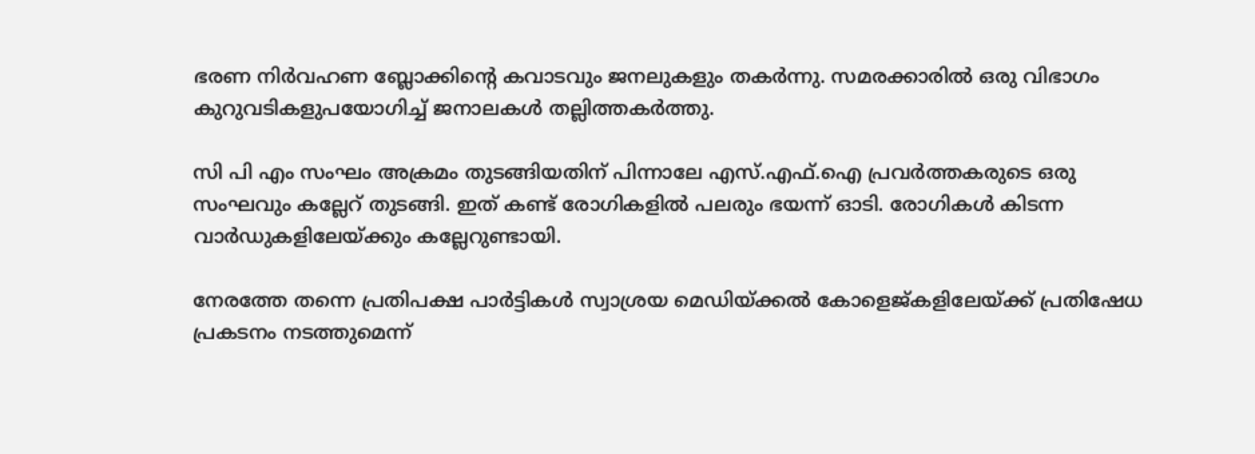ഭരണ നിര്‍വഹണ ബ്ലോക്കിന്റെ കവാടവും ജനലുകളും തകര്‍ന്നു. സമരക്കാരില്‍ ഒരു വിഭാഗം കുറുവടികളുപയോഗിച്ച് ജനാലകള്‍ തല്ലിത്തകര്‍ത്തു.

സി പി എം സംഘം അക്രമം തുടങ്ങിയതിന് പിന്നാലേ എസ്.എഫ്.ഐ പ്രവര്‍ത്തകരുടെ ഒരു സംഘവും കല്ലേറ് തുടങ്ങി. ഇത് കണ്ട് രോഗികളില്‍ പലരും ഭയന്ന് ഓടി. രോഗികള്‍ കിടന്ന വാര്‍ഡുകളിലേയ്ക്കും കല്ലേറുണ്ടായി.

നേരത്തേ തന്നെ പ്രതിപക്ഷ പാര്‍ട്ടികള്‍ സ്വാശ്രയ മെഡിയ്ക്കല്‍ കോളെജ്കളിലേയ്ക്ക് പ്രതിഷേധ പ്രകടനം നടത്തുമെന്ന്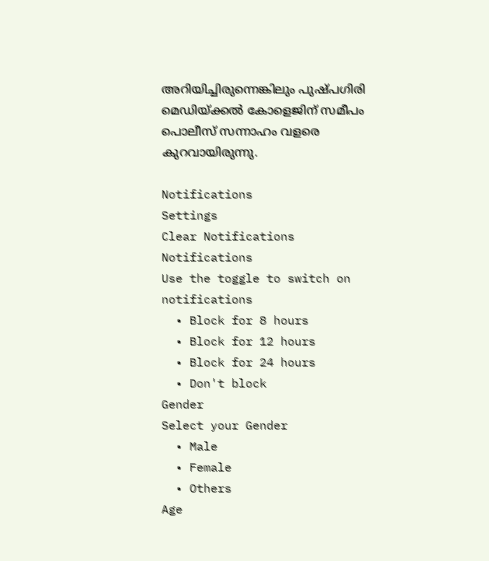അറിയിച്ചിരുന്നെങ്കിലും പുഷ്പഗിരി മെഡിയ്ക്കല്‍ കോളെജിന് സമീപം പൊലീസ് സന്നാഹം വളരെ കുറവായിരുന്നു.

Notifications
Settings
Clear Notifications
Notifications
Use the toggle to switch on notifications
  • Block for 8 hours
  • Block for 12 hours
  • Block for 24 hours
  • Don't block
Gender
Select your Gender
  • Male
  • Female
  • Others
Age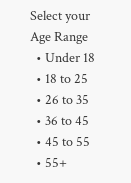Select your Age Range
  • Under 18
  • 18 to 25
  • 26 to 35
  • 36 to 45
  • 45 to 55
  • 55+